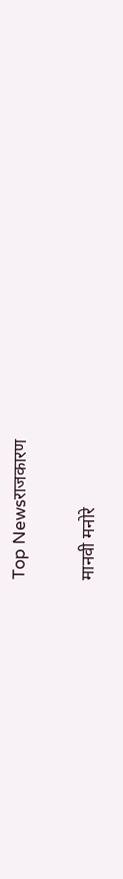Top Newsराजकारण

मानवी मनोरे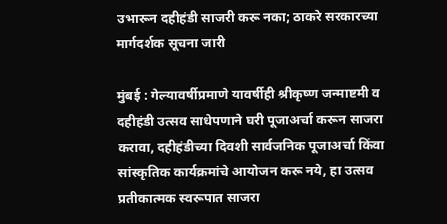उभारून दहीहंडी साजरी करू नका; ठाकरे सरकारच्या मार्गदर्शक सूचना जारी

मुंबई : गेल्यावर्षीप्रमाणे यावर्षीही श्रीकृष्ण जन्माष्टमी व दहीहंडी उत्सव साधेपणाने घरी पूजाअर्चा करून साजरा करावा, दहीहंडीच्या दिवशी सार्वजनिक पूजाअर्चा किंवा सांस्कृतिक कार्यक्रमांचे आयोजन करू नये, हा उत्सव प्रतीकात्मक स्वरूपात साजरा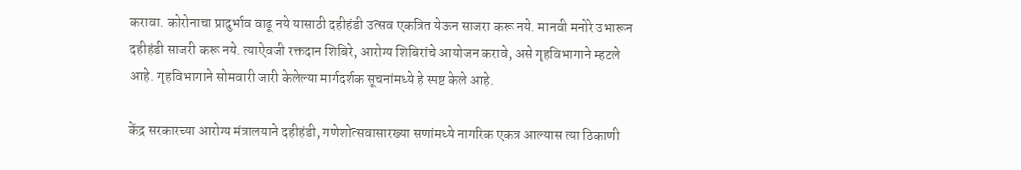करावा. कोरोनाचा प्रादुर्भाव वाढू नये यासाठी दहीहंडी उत्सव एकत्रित येऊन साजरा करू नये. मानवी मनोरे उभारून दहीहंडी साजरी करू नये. त्याऐवजी रक्तदान शिबिरे, आरोग्य शिबिरांचे आयोजन करावे, असे गृहविभागाने म्हटले आहे. गृहविभागाने सोमवारी जारी केलेल्या मार्गदर्शक सूचनांमध्ये हे स्पष्ट केले आहे.

केंद्र सरकारच्या आरोग्य मंत्रालयाने दहीहंडी, गणेशोत्सवासारख्या सणांमध्ये नागरिक एकत्र आल्यास त्या ठिकाणी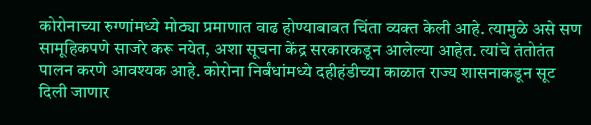कोरोनाच्या रुग्णांमध्ये मोठ्या प्रमाणात वाढ होण्याबाबत चिंता व्यक्त केली आहे. त्यामुळे असे सण सामूहिकपणे साजरे करू नयेत, अशा सूचना केंद्र सरकारकडून आलेल्या आहेत. त्यांचे तंतोतंत पालन करणे आवश्यक आहे. कोरोना निर्बंधांमध्ये दहीहंडीच्या काळात राज्य शासनाकडून सूट दिली जाणार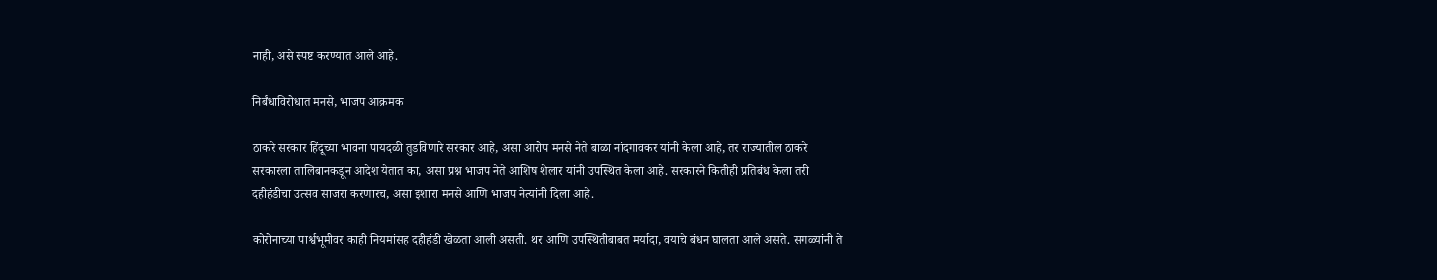नाही, असे स्पष्ट करण्यात आले आहे.

निर्बंधाविरोधात मनसे, भाजप आक्रमक

ठाकरे सरकार हिंदूच्या भावना पायदळी तुडविणारे सरकार आहे, असा आरोप मनसे नेते बाळा नांदगावकर यांनी केला आहे, तर राज्यातील ठाकरे सरकारला तालिबानकडून आदेश येतात का, असा प्रश्न भाजप नेते आशिष शेलार यांनी उपस्थित केला आहे. सरकारने कितीही प्रतिबंध केला तरी दहीहंडीचा उत्सव साजरा करणारच, असा इशारा मनसे आणि भाजप नेत्यांनी दिला आहे.

कोरोनाच्या पार्श्वभूमीवर काही नियमांसह दहीहंडी खेळता आली असती. थर आणि उपस्थितीबाबत मर्यादा, वयाचे बंधन घालता आले असते. सगळ्यांनी ते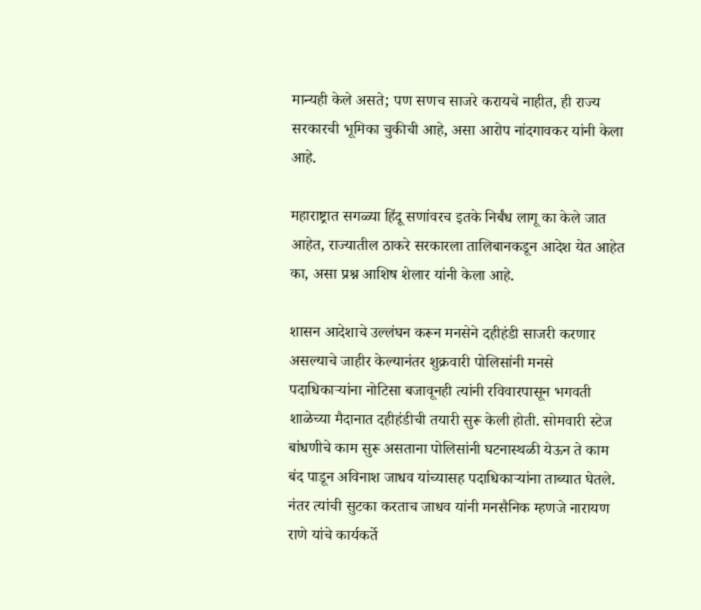मान्यही केले असते; पण सणच साजरे करायचे नाहीत, ही राज्य सरकारची भूमिका चुकीची आहे, असा आरोप नांदगावकर यांनी केला आहे.

महाराष्ट्रात सगळ्या हिंदू सणांवरच इतके निर्बंध लागू का केले जात आहेत, राज्यातील ठाकरे सरकारला तालिबानकडून आदेश येत आहेत का, असा प्रश्न आशिष शेलार यांनी केला आहे.

शासन आदेशाचे उल्लंघन करून मनसेने दहीहंडी साजरी करणार असल्याचे जाहीर केल्यानंतर शुक्रवारी पोलिसांनी मनसे पदाधिकाऱ्यांना नोटिसा बजावूनही त्यांनी रविवारपासून भगवती शाळेच्या मैदानात दहीहंडीची तयारी सुरू केली होती. सोमवारी स्टेज बांधणीचे काम सुरू असताना पोलिसांनी घटनास्थळी येऊन ते काम बंद पाडून अविनाश जाधव यांच्यासह पदाधिकाऱ्यांना ताब्यात घेतले. नंतर त्यांची सुटका करताच जाधव यांनी मनसैनिक म्हणजे नारायण राणे यांचे कार्यकर्ते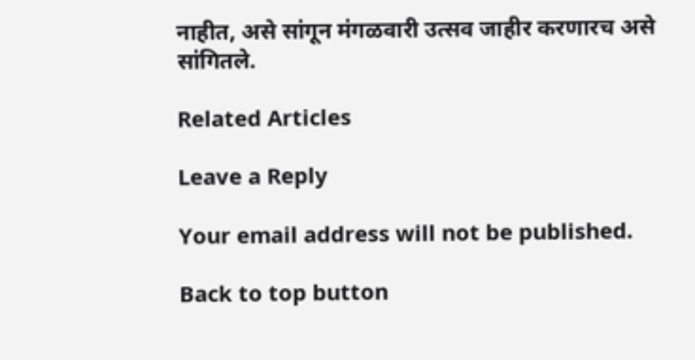नाहीत, असे सांगून मंगळवारी उत्सव जाहीर करणारच असे सांगितले.

Related Articles

Leave a Reply

Your email address will not be published.

Back to top button